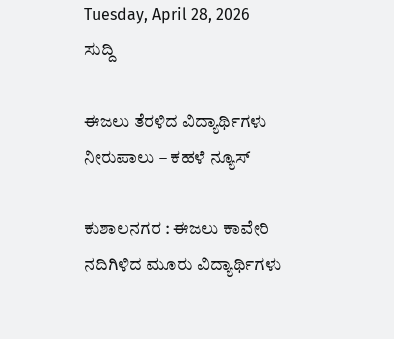Tuesday, April 28, 2026
ಸುದ್ದಿ

ಈಜಲು ತೆರಳಿದ ವಿದ್ಯಾರ್ಥಿಗಳು ನೀರುಪಾಲು – ಕಹಳೆ ನ್ಯೂಸ್

ಕುಶಾಲನಗರ : ಈಜಲು ಕಾವೇರಿ ನದಿಗಿಳಿದ ಮೂರು ವಿದ್ಯಾರ್ಥಿಗಳು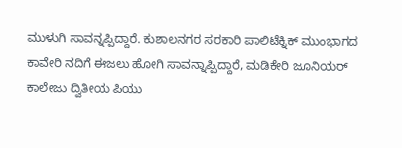ಮುಳುಗಿ ಸಾವನ್ನಪ್ಪಿದ್ದಾರೆ. ಕುಶಾಲನಗರ ಸರಕಾರಿ ಪಾಲಿಟೆಕ್ನಿಕ್ ಮುಂಭಾಗದ ಕಾವೇರಿ ನದಿಗೆ ಈಜಲು ಹೋಗಿ ಸಾವನ್ನಾಪ್ಪಿದ್ದಾರೆ, ಮಡಿಕೇರಿ ಜೂನಿಯರ್ ಕಾಲೇಜು ದ್ವಿತೀಯ ಪಿಯು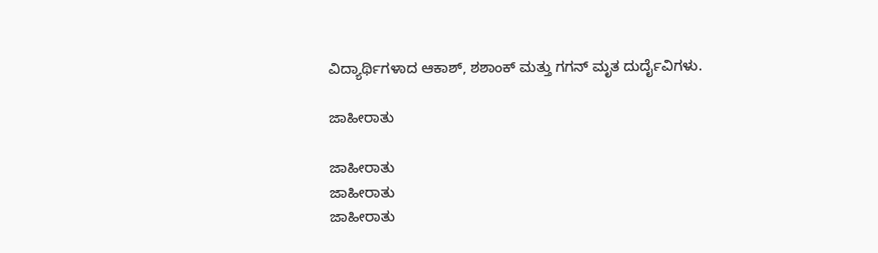ವಿದ್ಯಾರ್ಥಿಗಳಾದ ಆಕಾಶ್, ಶಶಾಂಕ್ ಮತ್ತು ಗಗನ್ ಮೃತ ದುರ್ದೈವಿಗಳು.

ಜಾಹೀರಾತು

ಜಾಹೀರಾತು
ಜಾಹೀರಾತು
ಜಾಹೀರಾತು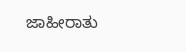ಜಾಹೀರಾತು